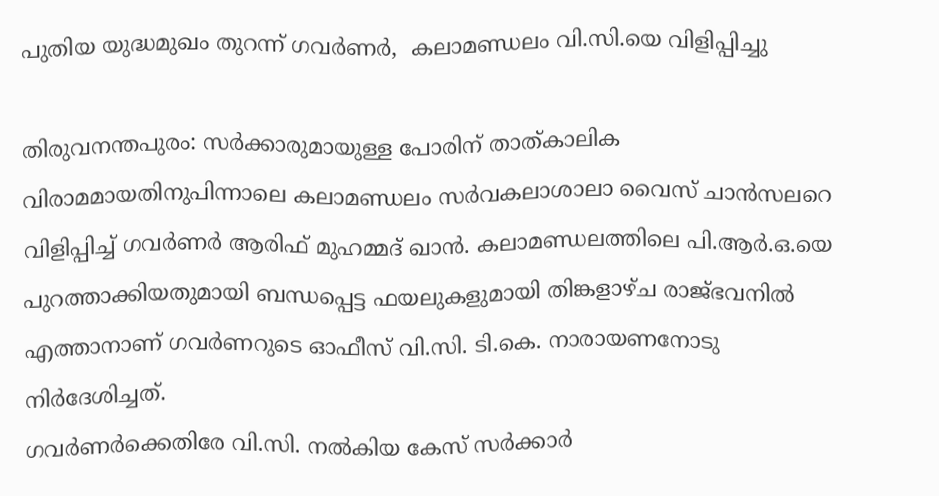പുതിയ യുദ്ധമുഖം തുറന്ന് ഗവര്‍ണര്‍,  കലാമണ്ഡലം വി.സി.യെ വിളിപ്പിച്ചു

തിരുവനന്തപുരം: സര്‍ക്കാരുമായുള്ള പോരിന് താത്കാലിക വിരാമമായതിനുപിന്നാലെ കലാമണ്ഡലം സര്‍വകലാശാലാ വൈസ് ചാന്‍സലറെ വിളിപ്പിച്ച് ഗവര്‍ണര്‍ ആരിഫ് മുഹമ്മദ് ഖാന്‍. കലാമണ്ഡലത്തിലെ പി.ആര്‍.ഒ.യെ പുറത്താക്കിയതുമായി ബന്ധപ്പെട്ട ഫയലുകളുമായി തിങ്കളാഴ്ച രാജ്ഭവനില്‍ എത്താനാണ് ഗവര്‍ണറുടെ ഓഫീസ് വി.സി. ടി.കെ. നാരായണനോടു നിര്‍ദേശിച്ചത്.
ഗവര്‍ണര്‍ക്കെതിരേ വി.സി. നല്‍കിയ കേസ് സര്‍ക്കാര്‍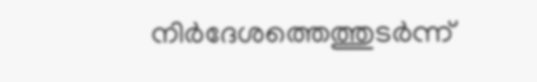നിര്‍ദേശത്തെത്തുടര്‍ന്ന്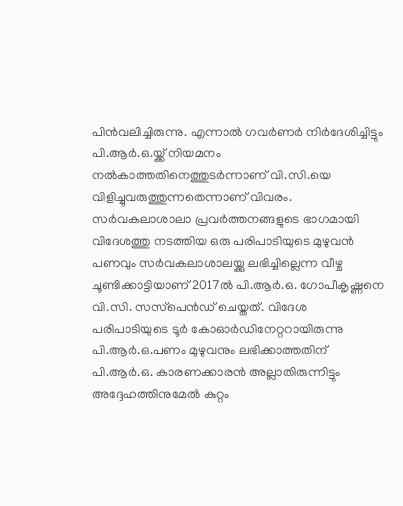പിന്‍വലിച്ചിരുന്നു. എന്നാല്‍ ഗവര്‍ണര്‍ നിര്‍ദേശിച്ചിട്ടും പി.ആര്‍.ഒ.യ്ക്ക് നിയമനം നല്‍കാത്തതിനെത്തുടര്‍ന്നാണ് വി.സി.യെ വിളിച്ചുവരുത്തുന്നതെന്നാണ് വിവരം.
സര്‍വകലാശാലാ പ്രവര്‍ത്തനങ്ങളുടെ ഭാഗമായി വിദേശത്തു നടത്തിയ ഒരു പരിപാടിയുടെ മുഴുവന്‍ പണവും സര്‍വകലാശാലയ്ക്കു ലഭിച്ചില്ലെന്ന വീഴ്ച ചൂണ്ടിക്കാട്ടിയാണ് 2017ല്‍ പി.ആര്‍.ഒ. ഗോപീകൃഷ്ണനെ വി.സി. സസ്‌പെന്‍ഡ് ചെയ്തത്. വിദേശ പരിപാടിയുടെ ടൂര്‍ കോഓര്‍ഡിനേറ്ററായിരുന്നു പി.ആര്‍.ഒ.പണം മുഴുവനും ലഭിക്കാത്തതിന് പി.ആര്‍.ഒ. കാരണക്കാരന്‍ അല്ലാതിരുന്നിട്ടും അദ്ദേഹത്തിനുമേല്‍ കുറ്റം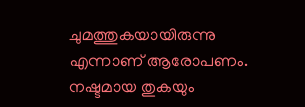ചുമത്തുകയായിരുന്നു എന്നാണ് ആരോപണം. നഷ്ടമായ തുകയും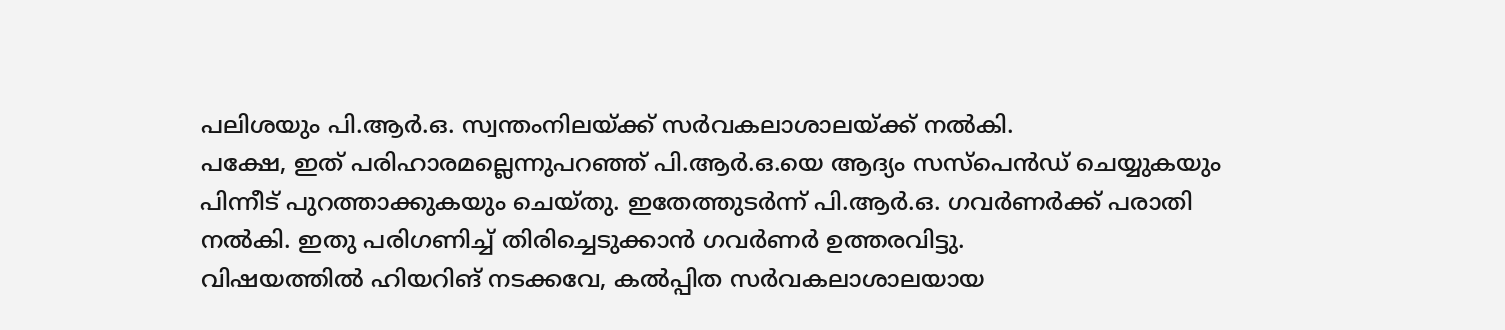പലിശയും പി.ആര്‍.ഒ. സ്വന്തംനിലയ്ക്ക് സര്‍വകലാശാലയ്ക്ക് നല്‍കി.
പക്ഷേ, ഇത് പരിഹാരമല്ലെന്നുപറഞ്ഞ് പി.ആര്‍.ഒ.യെ ആദ്യം സസ്‌പെന്‍ഡ് ചെയ്യുകയും പിന്നീട് പുറത്താക്കുകയും ചെയ്തു. ഇതേത്തുടര്‍ന്ന് പി.ആര്‍.ഒ. ഗവര്‍ണര്‍ക്ക് പരാതി നല്‍കി. ഇതു പരിഗണിച്ച് തിരിച്ചെടുക്കാന്‍ ഗവര്‍ണര്‍ ഉത്തരവിട്ടു.
വിഷയത്തില്‍ ഹിയറിങ് നടക്കവേ, കല്‍പ്പിത സര്‍വകലാശാലയായ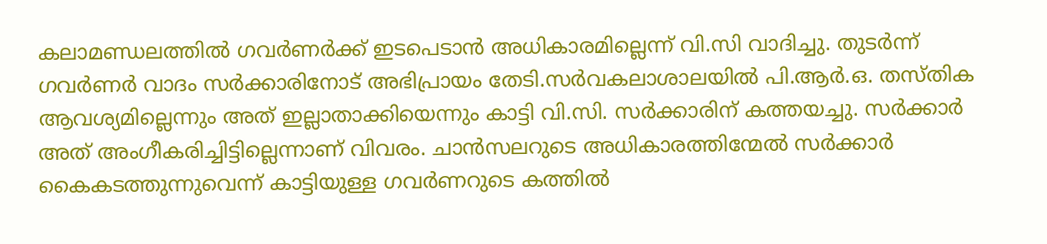കലാമണ്ഡലത്തില്‍ ഗവര്‍ണര്‍ക്ക് ഇടപെടാന്‍ അധികാരമില്ലെന്ന് വി.സി വാദിച്ചു. തുടര്‍ന്ന് ഗവര്‍ണര്‍ വാദം സര്‍ക്കാരിനോട് അഭിപ്രായം തേടി.സര്‍വകലാശാലയില്‍ പി.ആര്‍.ഒ. തസ്തിക ആവശ്യമില്ലെന്നും അത് ഇല്ലാതാക്കിയെന്നും കാട്ടി വി.സി. സര്‍ക്കാരിന് കത്തയച്ചു. സര്‍ക്കാര്‍ അത് അംഗീകരിച്ചിട്ടില്ലെന്നാണ് വിവരം. ചാന്‍സലറുടെ അധികാരത്തിന്മേല്‍ സര്‍ക്കാര്‍ കൈകടത്തുന്നുവെന്ന് കാട്ടിയുള്ള ഗവര്‍ണറുടെ കത്തില്‍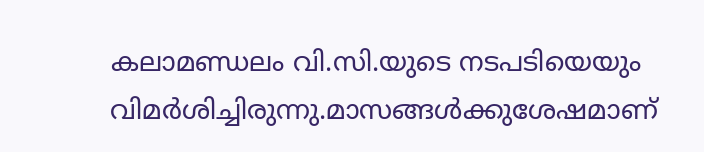കലാമണ്ഡലം വി.സി.യുടെ നടപടിയെയും വിമര്‍ശിച്ചിരുന്നു.മാസങ്ങള്‍ക്കുശേഷമാണ്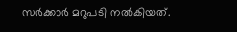സര്‍ക്കാര്‍ മറുപടി നല്‍കിയത്.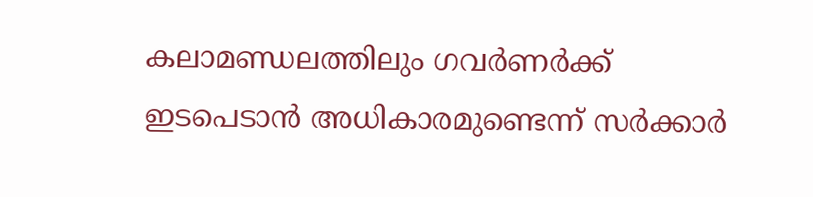കലാമണ്ഡലത്തിലും ഗവര്‍ണര്‍ക്ക് ഇടപെടാന്‍ അധികാരമുണ്ടെന്ന് സര്‍ക്കാര്‍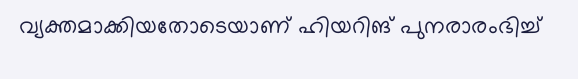വ്യക്തമാക്കിയതോടെയാണ് ഹിയറിങ് പുനരാരംഭിച്ച്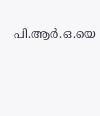പി.ആര്‍.ഒ.യെ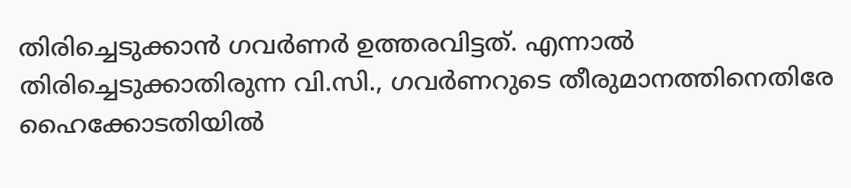തിരിച്ചെടുക്കാന്‍ ഗവര്‍ണര്‍ ഉത്തരവിട്ടത്. എന്നാല്‍ തിരിച്ചെടുക്കാതിരുന്ന വി.സി., ഗവര്‍ണറുടെ തീരുമാനത്തിനെതിരേ ഹൈക്കോടതിയില്‍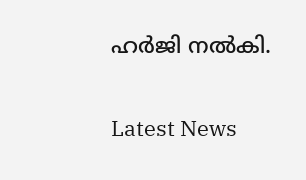ഹര്‍ജി നല്‍കി.

Latest News